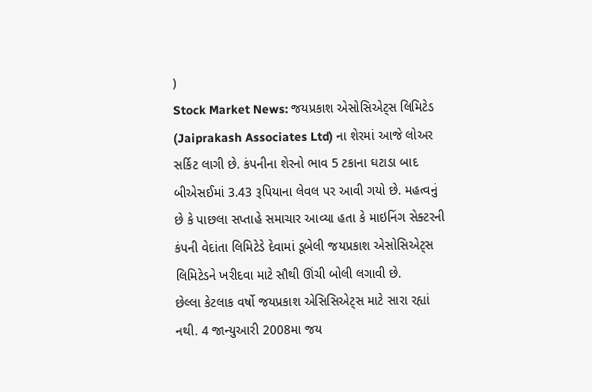)
Stock Market News: જયપ્રકાશ એસોસિએટ્સ લિમિટેડ (Jaiprakash Associates Ltd) ના શેરમાં આજે લોઅર સર્કિટ લાગી છે. કંપનીના શેરનો ભાવ 5 ટકાના ઘટાડા બાદ બીએસઈમાં 3.43 રૂપિયાના લેવલ પર આવી ગયો છે. મહત્વનું છે કે પાછલા સપ્તાહે સમાચાર આવ્યા હતા કે માઇનિંગ સેક્ટરની કંપની વેદાંતા લિમિટેડે દેવામાં ડૂબેલી જયપ્રકાશ એસોસિએટ્સ લિમિટેડને ખરીદવા માટે સૌથી ઊંચી બોલી લગાવી છે.
છેલ્લા કેટલાક વર્ષો જયપ્રકાશ એસિસિએટ્સ માટે સારા રહ્યાં નથી. 4 જાન્યુઆરી 2008મા જય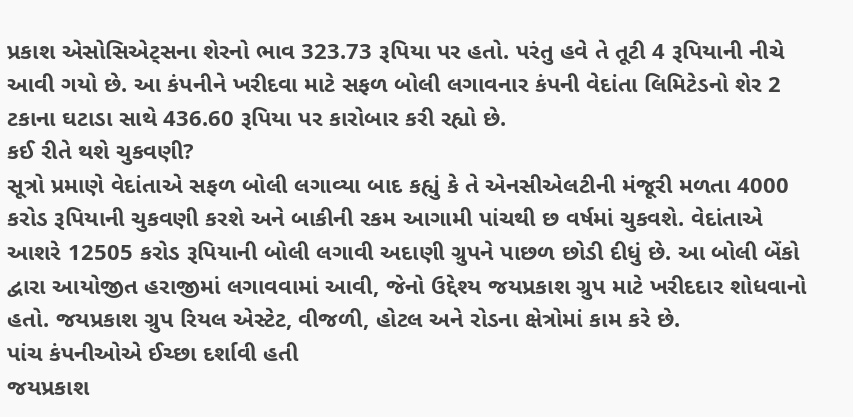પ્રકાશ એસોસિએટ્સના શેરનો ભાવ 323.73 રૂપિયા પર હતો. પરંતુ હવે તે તૂટી 4 રૂપિયાની નીચે આવી ગયો છે. આ કંપનીને ખરીદવા માટે સફળ બોલી લગાવનાર કંપની વેદાંતા લિમિટેડનો શેર 2 ટકાના ઘટાડા સાથે 436.60 રૂપિયા પર કારોબાર કરી રહ્યો છે.
કઈ રીતે થશે ચુકવણી?
સૂત્રો પ્રમાણે વેદાંતાએ સફળ બોલી લગાવ્યા બાદ કહ્યું કે તે એનસીએલટીની મંજૂરી મળતા 4000 કરોડ રૂપિયાની ચુકવણી કરશે અને બાકીની રકમ આગામી પાંચથી છ વર્ષમાં ચુકવશે. વેદાંતાએ આશરે 12505 કરોડ રૂપિયાની બોલી લગાવી અદાણી ગ્રુપને પાછળ છોડી દીધું છે. આ બોલી બેંકો દ્વારા આયોજીત હરાજીમાં લગાવવામાં આવી, જેનો ઉદ્દેશ્ય જયપ્રકાશ ગ્રુપ માટે ખરીદદાર શોધવાનો હતો. જયપ્રકાશ ગ્રુપ રિયલ એસ્ટેટ, વીજળી, હોટલ અને રોડના ક્ષેત્રોમાં કામ કરે છે.
પાંચ કંપનીઓએ ઈચ્છા દર્શાવી હતી
જયપ્રકાશ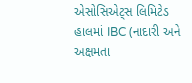એસોસિએટ્સ લિમિટેડ હાલમાં IBC (નાદારી અને અક્ષમતા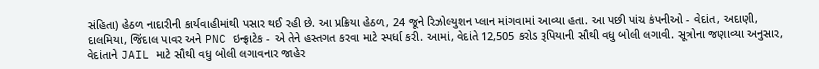સંહિતા) હેઠળ નાદારીની કાર્યવાહીમાંથી પસાર થઈ રહી છે. આ પ્રક્રિયા હેઠળ, 24 જૂને રિઝોલ્યુશન પ્લાન માંગવામાં આવ્યા હતા. આ પછી પાંચ કંપનીઓ - વેદાંત, અદાણી, દાલમિયા, જિંદાલ પાવર અને PNC ઇન્ફ્રાટેક - એ તેને હસ્તગત કરવા માટે સ્પર્ધા કરી. આમાં, વેદાંતે 12,505 કરોડ રૂપિયાની સૌથી વધુ બોલી લગાવી. સૂત્રોના જણાવ્યા અનુસાર, વેદાંતાને JAIL માટે સૌથી વધુ બોલી લગાવનાર જાહેર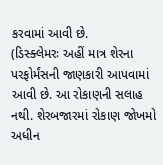કરવામાં આવી છે.
(ડિસ્ક્લેમરઃ અહીં માત્ર શેરના પરફોર્મંસની જાણકારી આપવામાં આવી છે. આ રોકાણની સલાહ નથી. શેરબજારમાં રોકાણ જોખમો અધીન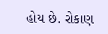હોય છે. રોકાણ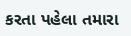કરતા પહેલા તમારા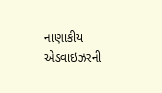નાણાકીય એડવાઇઝરની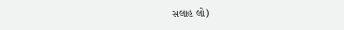સલાહ લો)